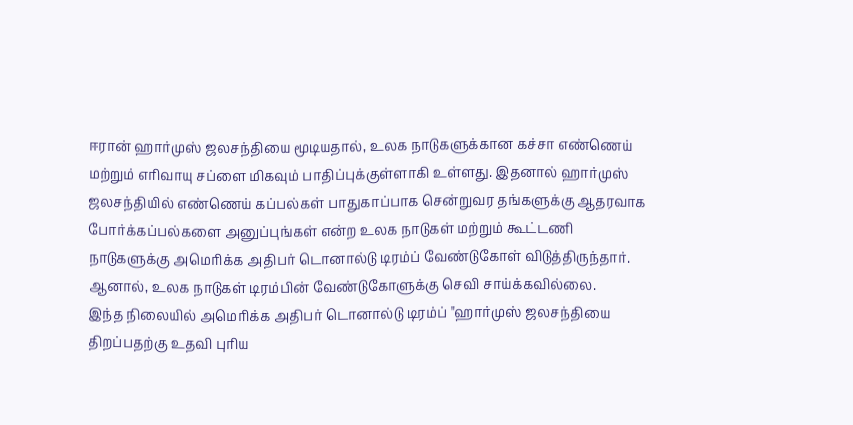ஈரான் ஹார்முஸ் ஜலசந்தியை மூடியதால், உலக நாடுகளுக்கான கச்சா எண்ணெய் மற்றும் எரிவாயு சப்ளை மிகவும் பாதிப்புக்குள்ளாகி உள்ளது. இதனால் ஹார்முஸ் ஜலசந்தியில் எண்ணெய் கப்பல்கள் பாதுகாப்பாக சென்றுவர தங்களுக்கு ஆதரவாக போர்க்கப்பல்களை அனுப்புங்கள் என்ற உலக நாடுகள் மற்றும் கூட்டணி நாடுகளுக்கு அமெரிக்க அதிபர் டொனால்டு டிரம்ப் வேண்டுகோள் விடுத்திருந்தார். ஆனால், உலக நாடுகள் டிரம்பின் வேண்டுகோளுக்கு செவி சாய்க்கவில்லை.
இந்த நிலையில் அமெரிக்க அதிபர் டொனால்டு டிரம்ப் "ஹார்முஸ் ஜலசந்தியை திறப்பதற்கு உதவி புரிய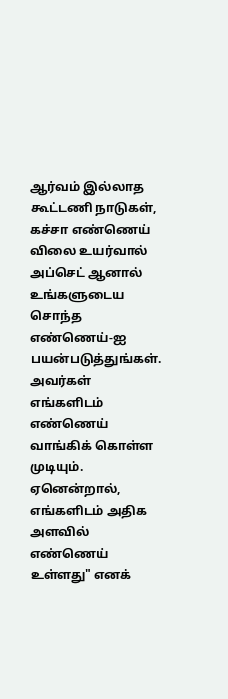ஆர்வம் இல்லாத கூட்டணி நாடுகள், கச்சா எண்ணெய் விலை உயர்வால் அப்செட் ஆனால் உங்களுடைய சொந்த எண்ணெய்-ஐ பயன்படுத்துங்கள். அவர்கள் எங்களிடம் எண்ணெய் வாங்கிக் கொள்ள முடியும். ஏனென்றால், எங்களிடம் அதிக அளவில் எண்ணெய் உள்ளது" எனக்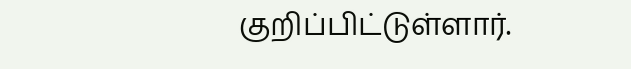குறிப்பிட்டுள்ளார்.